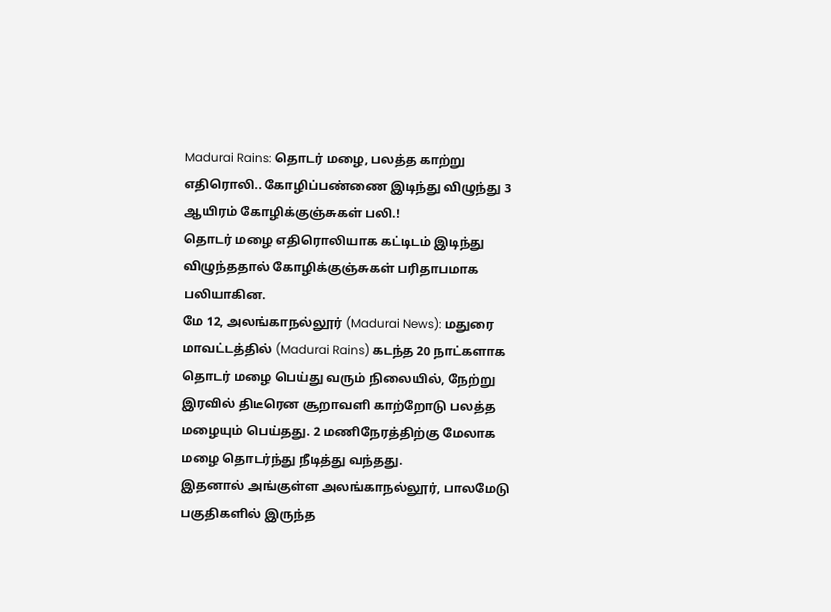Madurai Rains: தொடர் மழை, பலத்த காற்று எதிரொலி.. கோழிப்பண்ணை இடிந்து விழுந்து 3 ஆயிரம் கோழிக்குஞ்சுகள் பலி.!
தொடர் மழை எதிரொலியாக கட்டிடம் இடிந்து விழுந்ததால் கோழிக்குஞ்சுகள் பரிதாபமாக பலியாகின.
மே 12, அலங்காநல்லூர் (Madurai News): மதுரை மாவட்டத்தில் (Madurai Rains) கடந்த 20 நாட்களாக தொடர் மழை பெய்து வரும் நிலையில், நேற்று இரவில் திடீரென சூறாவளி காற்றோடு பலத்த மழையும் பெய்தது. 2 மணிநேரத்திற்கு மேலாக மழை தொடர்ந்து நீடித்து வந்தது.
இதனால் அங்குள்ள அலங்காநல்லூர், பாலமேடு பகுதிகளில் இருந்த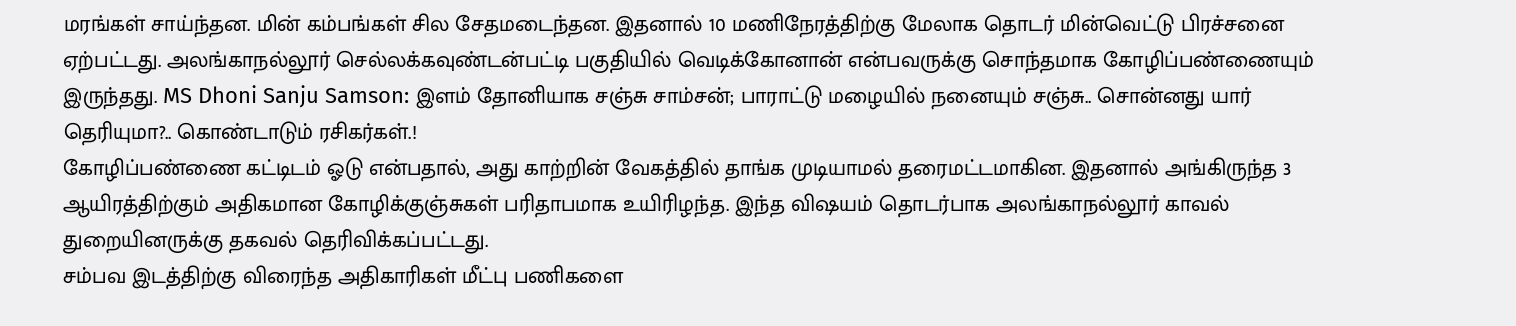மரங்கள் சாய்ந்தன. மின் கம்பங்கள் சில சேதமடைந்தன. இதனால் 10 மணிநேரத்திற்கு மேலாக தொடர் மின்வெட்டு பிரச்சனை ஏற்பட்டது. அலங்காநல்லூர் செல்லக்கவுண்டன்பட்டி பகுதியில் வெடிக்கோனான் என்பவருக்கு சொந்தமாக கோழிப்பண்ணையும் இருந்தது. MS Dhoni Sanju Samson: இளம் தோனியாக சஞ்சு சாம்சன்; பாராட்டு மழையில் நனையும் சஞ்சு.. சொன்னது யார் தெரியுமா?.. கொண்டாடும் ரசிகர்கள்.!
கோழிப்பண்ணை கட்டிடம் ஓடு என்பதால், அது காற்றின் வேகத்தில் தாங்க முடியாமல் தரைமட்டமாகின. இதனால் அங்கிருந்த 3 ஆயிரத்திற்கும் அதிகமான கோழிக்குஞ்சுகள் பரிதாபமாக உயிரிழந்த. இந்த விஷயம் தொடர்பாக அலங்காநல்லூர் காவல் துறையினருக்கு தகவல் தெரிவிக்கப்பட்டது.
சம்பவ இடத்திற்கு விரைந்த அதிகாரிகள் மீட்பு பணிகளை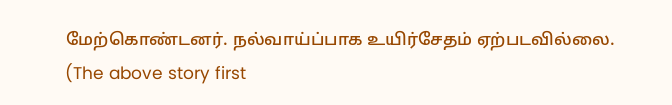மேற்கொண்டனர். நல்வாய்ப்பாக உயிர்சேதம் ஏற்படவில்லை.
(The above story first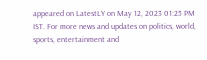appeared on LatestLY on May 12, 2023 01:25 PM IST. For more news and updates on politics, world, sports, entertainment and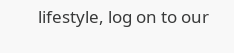lifestyle, log on to our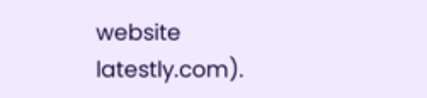website latestly.com).